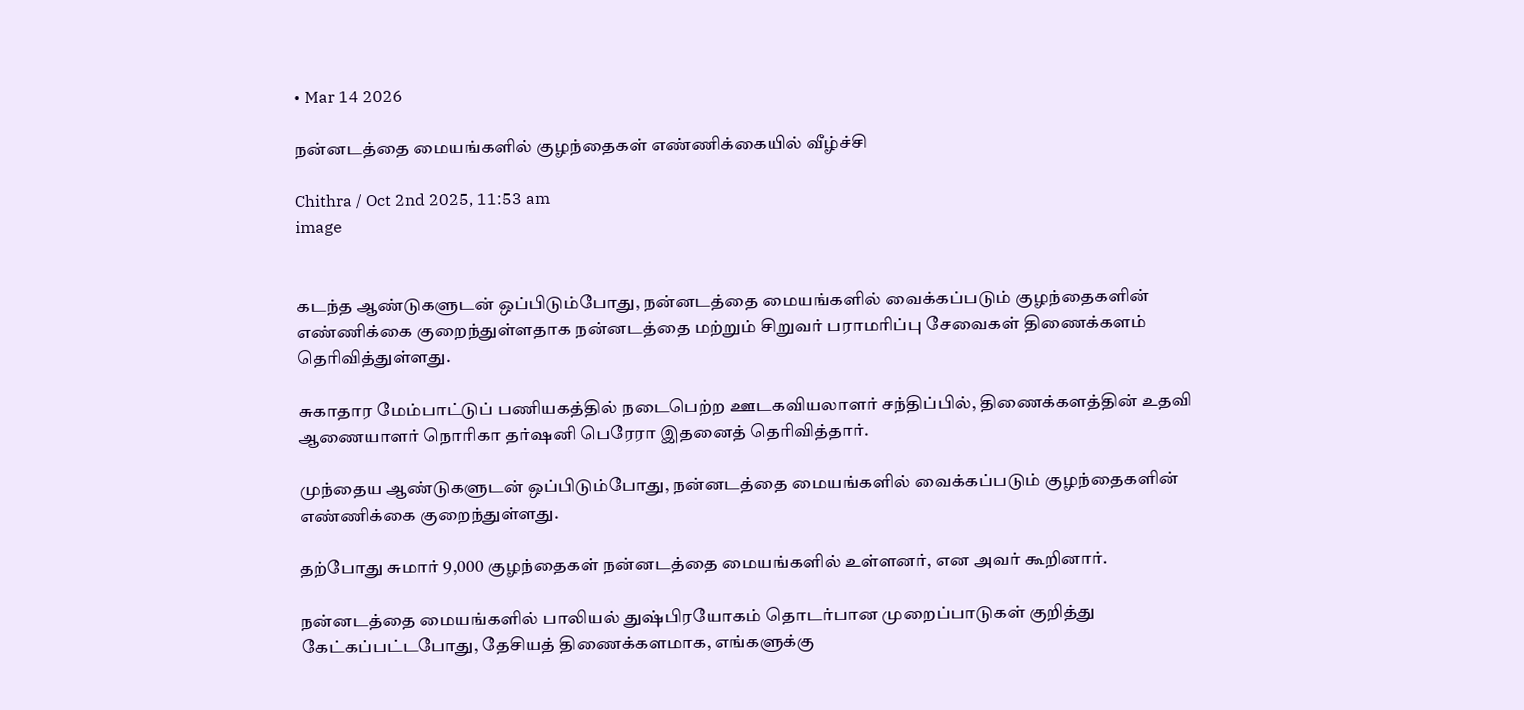• Mar 14 2026

நன்னடத்தை மையங்களில் குழந்தைகள் எண்ணிக்கையில் வீழ்ச்சி

Chithra / Oct 2nd 2025, 11:53 am
image


கடந்த ஆண்டுகளுடன் ஒப்பிடும்போது, நன்னடத்தை மையங்களில் வைக்கப்படும் குழந்தைகளின் எண்ணிக்கை குறைந்துள்ளதாக நன்னடத்தை மற்றும் சிறுவர் பராமரிப்பு சேவைகள் திணைக்களம் தெரிவித்துள்ளது.

சுகாதார மேம்பாட்டுப் பணியகத்தில் நடைபெற்ற ஊடகவியலாளர் சந்திப்பில், திணைக்களத்தின் உதவி ஆணையாளர் நொரிகா தர்ஷனி பெரேரா இதனைத் தெரிவித்தார்.

முந்தைய ஆண்டுகளுடன் ஒப்பிடும்போது, நன்னடத்தை மையங்களில் வைக்கப்படும் குழந்தைகளின் எண்ணிக்கை குறைந்துள்ளது.

தற்போது சுமார் 9,000 குழந்தைகள் நன்னடத்தை மையங்களில் உள்ளனர், என அவர் கூறினார்.

நன்னடத்தை மையங்களில் பாலியல் துஷ்பிரயோகம் தொடர்பான முறைப்பாடுகள் குறித்து கேட்கப்பட்டபோது, தேசியத் திணைக்களமாக, எங்களுக்கு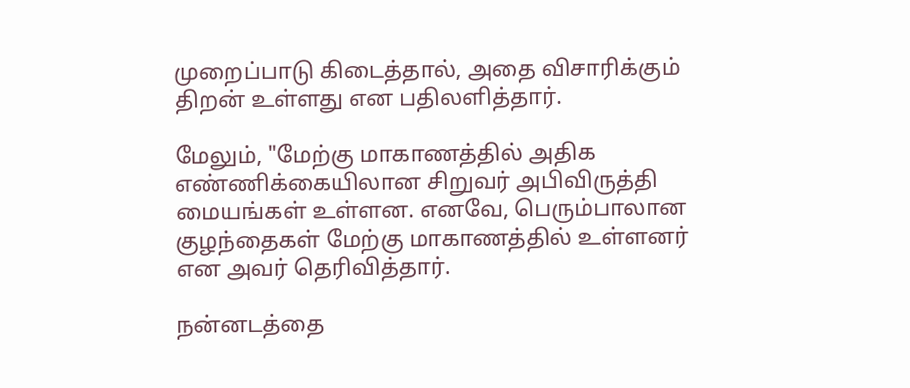முறைப்பாடு கிடைத்தால், அதை விசாரிக்கும் திறன் உள்ளது என பதிலளித்தார்.

மேலும், "மேற்கு மாகாணத்தில் அதிக எண்ணிக்கையிலான சிறுவர் அபிவிருத்தி மையங்கள் உள்ளன. எனவே, பெரும்பாலான குழந்தைகள் மேற்கு மாகாணத்தில் உள்ளனர் என அவர் தெரிவித்தார்.

நன்னடத்தை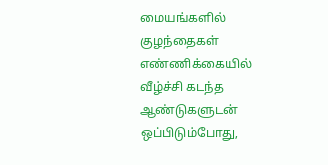மையங்களில் குழந்தைகள் எண்ணிக்கையில் வீழ்ச்சி கடந்த ஆண்டுகளுடன் ஒப்பிடும்போது,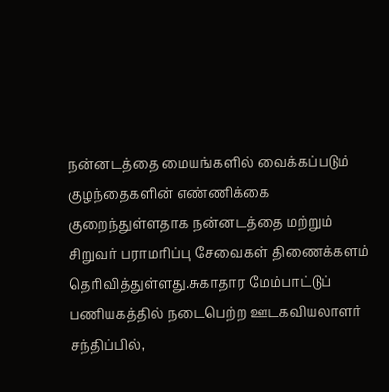நன்னடத்தை மையங்களில் வைக்கப்படும் குழந்தைகளின் எண்ணிக்கை குறைந்துள்ளதாக நன்னடத்தை மற்றும் சிறுவர் பராமரிப்பு சேவைகள் திணைக்களம் தெரிவித்துள்ளது.சுகாதார மேம்பாட்டுப் பணியகத்தில் நடைபெற்ற ஊடகவியலாளர் சந்திப்பில்,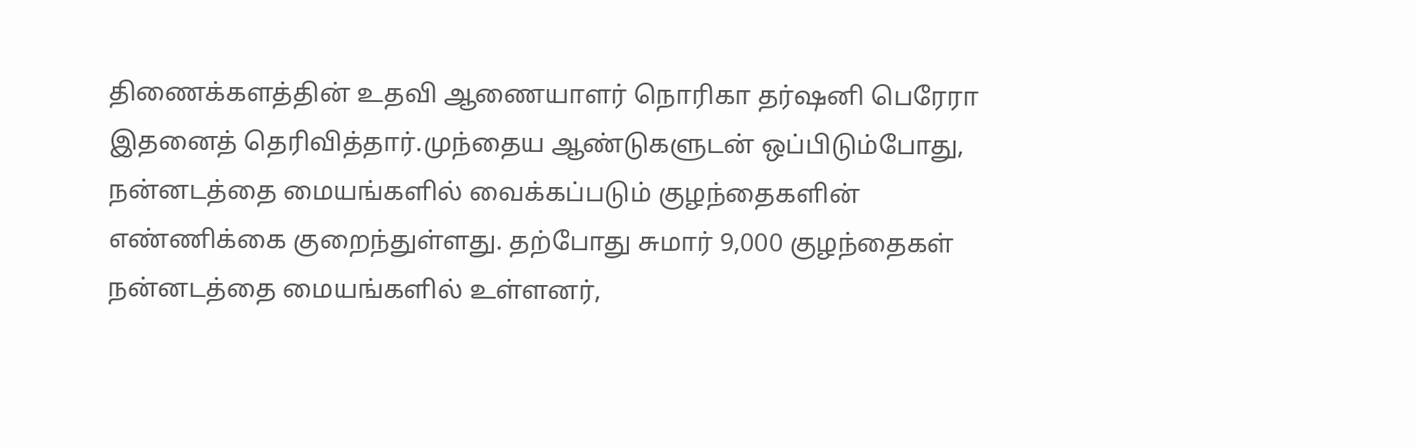திணைக்களத்தின் உதவி ஆணையாளர் நொரிகா தர்ஷனி பெரேரா இதனைத் தெரிவித்தார்.முந்தைய ஆண்டுகளுடன் ஒப்பிடும்போது, நன்னடத்தை மையங்களில் வைக்கப்படும் குழந்தைகளின் எண்ணிக்கை குறைந்துள்ளது. தற்போது சுமார் 9,000 குழந்தைகள் நன்னடத்தை மையங்களில் உள்ளனர்,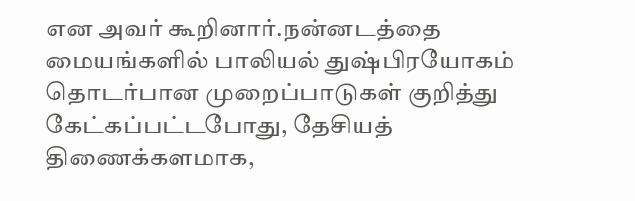என அவர் கூறினார்.நன்னடத்தை மையங்களில் பாலியல் துஷ்பிரயோகம் தொடர்பான முறைப்பாடுகள் குறித்து கேட்கப்பட்டபோது, தேசியத் திணைக்களமாக,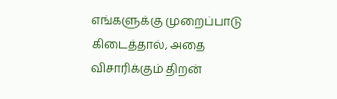எங்களுக்கு முறைப்பாடு கிடைத்தால், அதை விசாரிக்கும் திறன்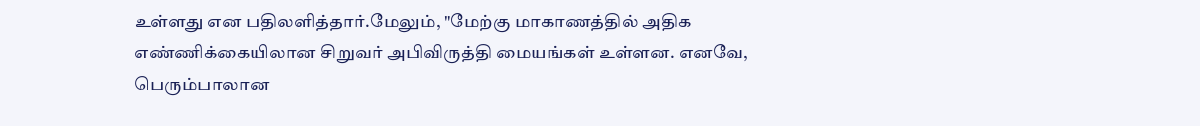உள்ளது என பதிலளித்தார்.மேலும், "மேற்கு மாகாணத்தில் அதிக எண்ணிக்கையிலான சிறுவர் அபிவிருத்தி மையங்கள் உள்ளன. எனவே, பெரும்பாலான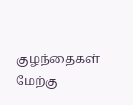குழந்தைகள் மேற்கு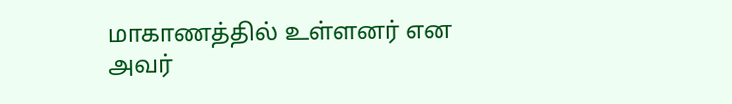மாகாணத்தில் உள்ளனர் என அவர்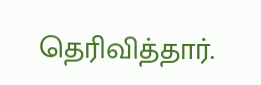தெரிவித்தார்.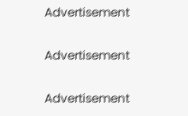Advertisement

Advertisement

Advertisement